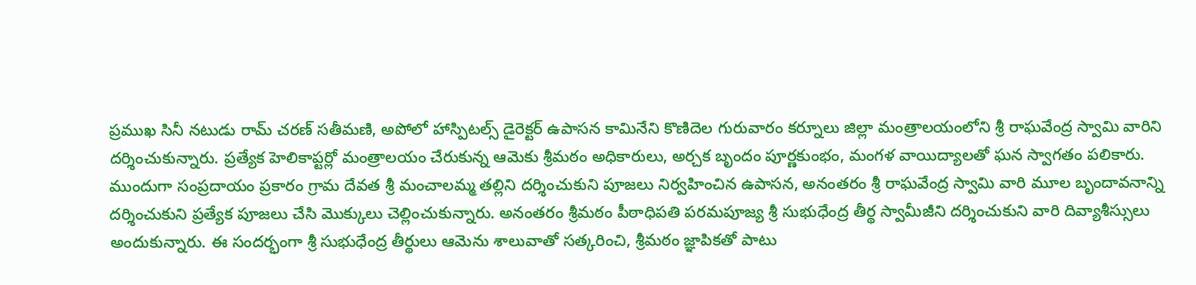ప్రముఖ సినీ నటుడు రామ్ చరణ్ సతీమణి, అపోలో హాస్పిటల్స్ డైరెక్టర్ ఉపాసన కామినేని కొణిదెల గురువారం కర్నూలు జిల్లా మంత్రాలయంలోని శ్రీ రాఘవేంద్ర స్వామి వారిని దర్శించుకున్నారు. ప్రత్యేక హెలికాప్టర్లో మంత్రాలయం చేరుకున్న ఆమెకు శ్రీమఠం అధికారులు, అర్చక బృందం పూర్ణకుంభం, మంగళ వాయిద్యాలతో ఘన స్వాగతం పలికారు.
ముందుగా సంప్రదాయం ప్రకారం గ్రామ దేవత శ్రీ మంచాలమ్మ తల్లిని దర్శించుకుని పూజలు నిర్వహించిన ఉపాసన, అనంతరం శ్రీ రాఘవేంద్ర స్వామి వారి మూల బృందావనాన్ని దర్శించుకుని ప్రత్యేక పూజలు చేసి మొక్కులు చెల్లించుకున్నారు. అనంతరం శ్రీమఠం పీఠాధిపతి పరమపూజ్య శ్రీ సుభుధేంద్ర తీర్థ స్వామీజీని దర్శించుకుని వారి దివ్యాశీస్సులు అందుకున్నారు. ఈ సందర్భంగా శ్రీ సుభుధేంద్ర తీర్థులు ఆమెను శాలువాతో సత్కరించి, శ్రీమఠం జ్ఞాపికతో పాటు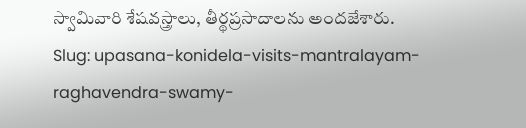స్వామివారి శేషవస్త్రాలు, తీర్థప్రసాదాలను అందజేశారు.
Slug: upasana-konidela-visits-mantralayam-raghavendra-swamy-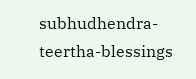subhudhendra-teertha-blessings